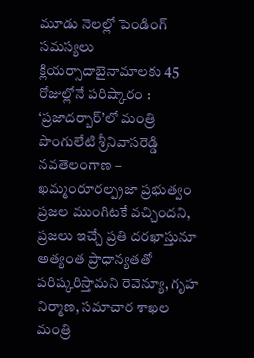మూడు నెలల్లో పెండింగ్ సమస్యలు క్లియర్సాదాబైనామాలకు 45 రోజుల్లోనే పరిష్కారం : ‘ప్రజాదర్బార్’లో మంత్రి పొంగులేటి శ్రీనివాసరెడ్డి నవతెలంగాణ – ఖమ్మంరూరల్ప్రజా ప్రభుత్వం ప్రజల ముంగిటకే వచ్చిందని, ప్రజలు ఇచ్చే ప్రతి దరఖాస్తునూ అత్యంత ప్రాధాన్యతతో పరిష్కరిస్తామని రెవెన్యూ, గృహ నిర్మాణ, సమాచార శాఖల మంత్రి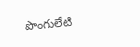పొంగులేటి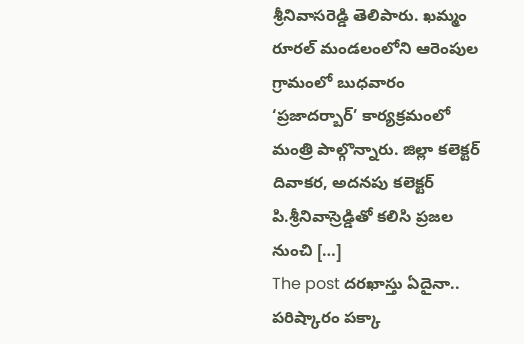శ్రీనివాసరెడ్డి తెలిపారు. ఖమ్మం రూరల్ మండలంలోని ఆరెంపుల గ్రామంలో బుధవారం ‘ప్రజాదర్బార్’ కార్యక్రమంలో మంత్రి పాల్గొన్నారు. జిల్లా కలెక్టర్ దివాకర, అదనపు కలెక్టర్ పి.శ్రీనివాస్రెడ్డితో కలిసి ప్రజల నుంచి […]
The post దరఖాస్తు ఏదైనా.. పరిష్కారం పక్కా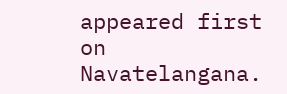appeared first on Navatelangana.